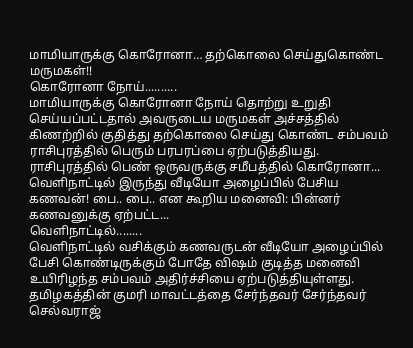மாமியாருக்கு கொரோனா… தற்கொலை செய்துகொண்ட மருமகள்!!
கொரோனா நோய்..........
மாமியாருக்கு கொரோனா நோய் தொற்று உறுதி செய்யப்பட்டதால் அவருடைய மருமகள் அச்சத்தில் கிணற்றில் குதித்து தற்கொலை செய்து கொண்ட சம்பவம் ராசிபுரத்தில் பெரும் பரபரப்பை ஏற்படுத்தியது.
ராசிபுரத்தில் பெண் ஒருவருக்கு சமீபத்தில் கொரோனா...
வெளிநாட்டில் இருந்து வீடியோ அழைப்பில் பேசிய கணவன்! பை.. பை.. என கூறிய மனைவி: பின்னர் கணவனுக்கு ஏற்பட்ட...
வெளிநாட்டில்........
வெளிநாட்டில் வசிக்கும் கணவருடன் வீடியோ அழைப்பில் பேசி கொண்டிருக்கும் போதே விஷம் குடித்த மனைவி உயிரிழந்த சம்பவம் அதிர்ச்சியை ஏற்படுத்தியுள்ளது.
தமிழகத்தின் குமரி மாவட்டத்தை சேர்ந்தவர் சேர்ந்தவர் செல்வராஜ்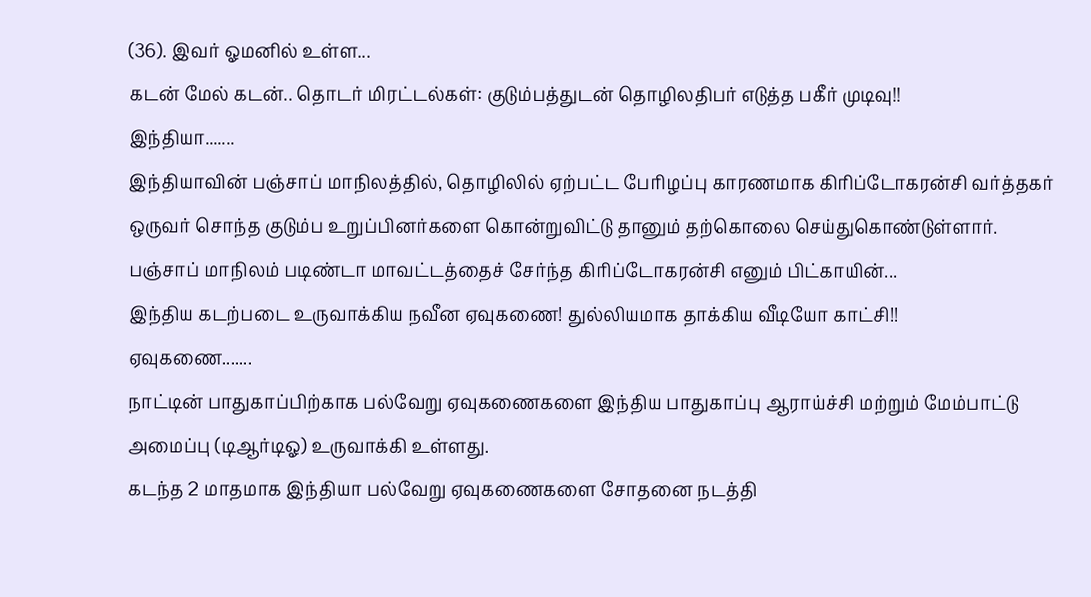(36). இவர் ஓமனில் உள்ள...
கடன் மேல் கடன்.. தொடர் மிரட்டல்கள்: குடும்பத்துடன் தொழிலதிபர் எடுத்த பகீர் முடிவு!!
இந்தியா.......
இந்தியாவின் பஞ்சாப் மாநிலத்தில், தொழிலில் ஏற்பட்ட பேரிழப்பு காரணமாக கிரிப்டோகரன்சி வர்த்தகர் ஒருவர் சொந்த குடும்ப உறுப்பினர்களை கொன்றுவிட்டு தானும் தற்கொலை செய்துகொண்டுள்ளார்.
பஞ்சாப் மாநிலம் படிண்டா மாவட்டத்தைச் சேர்ந்த கிரிப்டோகரன்சி எனும் பிட்காயின்...
இந்திய கடற்படை உருவாக்கிய நவீன ஏவுகணை! துல்லியமாக தாக்கிய வீடியோ காட்சி!!
ஏவுகணை.......
நாட்டின் பாதுகாப்பிற்காக பல்வேறு ஏவுகணைகளை இந்திய பாதுகாப்பு ஆராய்ச்சி மற்றும் மேம்பாட்டு அமைப்பு (டிஆர்டிஓ) உருவாக்கி உள்ளது.
கடந்த 2 மாதமாக இந்தியா பல்வேறு ஏவுகணைகளை சோதனை நடத்தி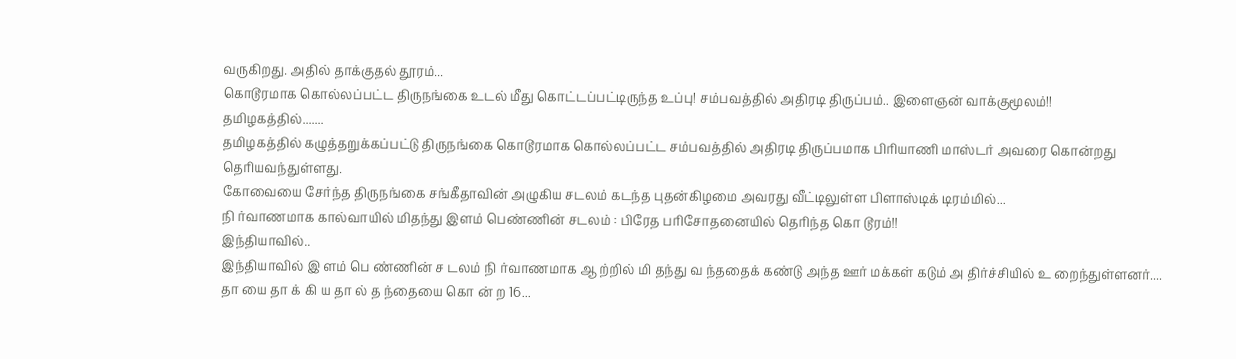வருகிறது. அதில் தாக்குதல் தூரம்...
கொடூரமாக கொல்லப்பட்ட திருநங்கை உடல் மீது கொட்டப்பட்டிருந்த உப்பு! சம்பவத்தில் அதிரடி திருப்பம்.. இளைஞன் வாக்குமூலம்!!
தமிழகத்தில்.......
தமிழகத்தில் கழுத்தறுக்கப்பட்டு திருநங்கை கொடூரமாக கொல்லப்பட்ட சம்பவத்தில் அதிரடி திருப்பமாக பிரியாணி மாஸ்டர் அவரை கொன்றது தெரியவந்துள்ளது.
கோவையை சேர்ந்த திருநங்கை சங்கீதாவின் அழுகிய சடலம் கடந்த புதன்கிழமை அவரது வீட்டிலுள்ள பிளாஸ்டிக் டிரம்மில்...
நி ர்வாணமாக கால்வாயில் மிதந்து இளம் பெண்ணின் சடலம் : பிரேத பரிசோதனையில் தெரிந்த கொ டூரம்!!
இந்தியாவில்..
இந்தியாவில் இ ளம் பெ ண்ணின் ச டலம் நி ர்வாணமாக ஆ ற்றில் மி தந்து வ ந்ததைக் கண்டு அந்த ஊர் மக்கள் கடும் அ திர்ச்சியில் உ றைந்துள்ளனர்....
தா யை தா க் கி ய தா ல் த ந்தையை கொ ன் ற 16...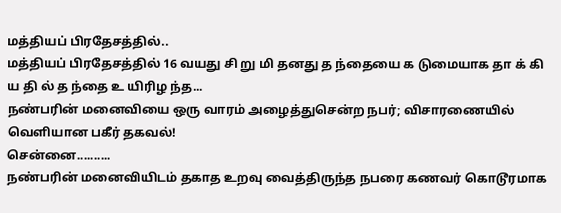மத்தியப் பிரதேசத்தில்..
மத்தியப் பிரதேசத்தில் 16 வயது சி று மி தனது த ந்தையை க டுமையாக தா க் கி ய தி ல் த ந்தை உ யிரிழ ந்த...
நண்பரின் மனைவியை ஒரு வாரம் அழைத்துசென்ற நபர்; விசாரணையில் வெளியான பகீர் தகவல்!
சென்னை..........
நண்பரின் மனைவியிடம் தகாத உறவு வைத்திருந்த நபரை கணவர் கொடூரமாக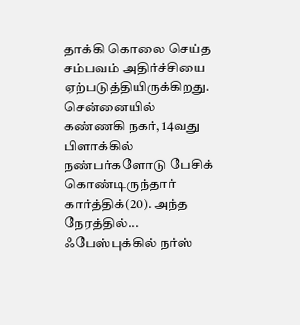தாக்கி கொலை செய்த சம்பவம் அதிர்ச்சியை ஏற்படுத்தியிருக்கிறது.
சென்னையில் கண்ணகி நகர், 14வது பிளாக்கில் நண்பர்களோடு பேசிக் கொண்டிருந்தார் கார்த்திக்(20). அந்த நேரத்தில்...
ஃபேஸ்புக்கில் நர்ஸ்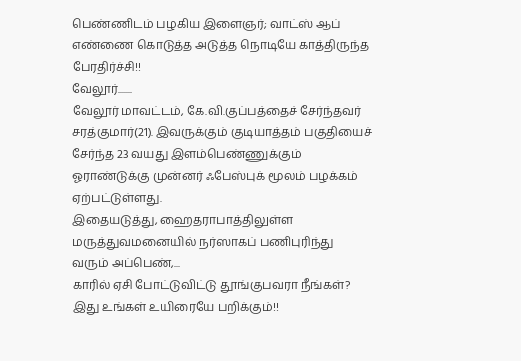பெண்ணிடம் பழகிய இளைஞர்; வாட்ஸ் ஆப் எண்ணை கொடுத்த அடுத்த நொடியே காத்திருந்த பேரதிர்ச்சி!!
வேலூர்.......
வேலூர் மாவட்டம், கே.வி.குப்பத்தைச் சேர்ந்தவர் சரத்குமார்(21). இவருக்கும் குடியாத்தம் பகுதியைச் சேர்ந்த 23 வயது இளம்பெண்ணுக்கும் ஓராண்டுக்கு முன்னர் ஃபேஸ்புக் மூலம் பழக்கம் ஏற்பட்டுள்ளது.
இதையடுத்து, ஹைதராபாத்திலுள்ள மருத்துவமனையில் நர்ஸாகப் பணிபுரிந்து வரும் அப்பெண்,...
காரில் ஏசி போட்டுவிட்டு தூங்குபவரா நீங்கள்? இது உங்கள் உயிரையே பறிக்கும்!!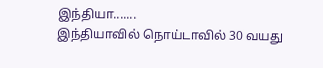இந்தியா.......
இந்தியாவில் நொய்டாவில் 30 வயது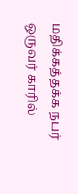மதிக்கத்தக்க நபர் ஒருவர் காரில்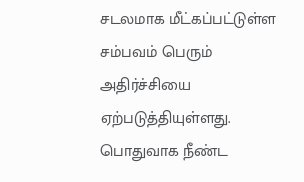சடலமாக மீட்கப்பட்டுள்ள சம்பவம் பெரும் அதிர்ச்சியை ஏற்படுத்தியுள்ளது.
பொதுவாக நீண்ட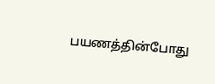பயணத்தின்போது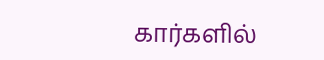கார்களில்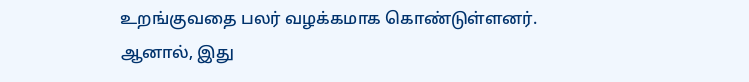உறங்குவதை பலர் வழக்கமாக கொண்டுள்ளனர். ஆனால், இது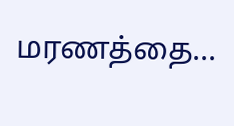மரணத்தை...